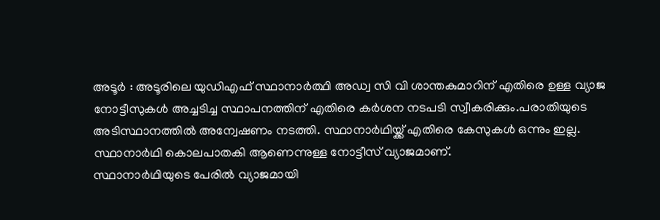അടൂർ : അടൂരിലെ യുഡിഎഫ് സ്ഥാനാർത്ഥി അഡ്വ സി വി ശാന്തകുമാറിന് എതിരെ ഉള്ള വ്യാജ നോട്ടീസുകൾ അച്ചടിച്ച സ്ഥാപനത്തിന് എതിരെ കർശന നടപടി സ്വീകരിക്കും.പരാതിയുടെ അടിസ്ഥാനത്തിൽ അന്വേഷണം നടത്തി. സ്ഥാനാർഥിയ്ക്ക് എതിരെ കേസുകൾ ഒന്നും ഇല്ല. സ്ഥാനാർഥി കൊലപാതകി ആണെന്നുള്ള നോട്ടീസ് വ്യാജമാണ്.
സ്ഥാനാർഥിയുടെ പേരിൽ വ്യാജമായി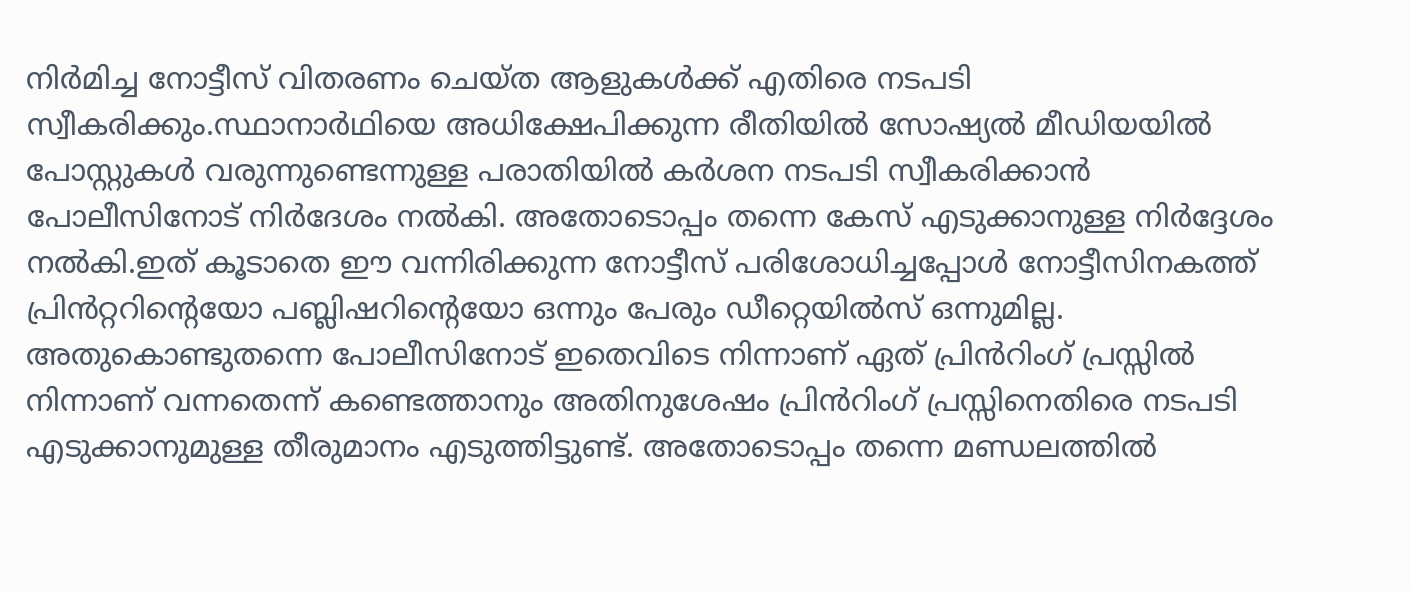നിർമിച്ച നോട്ടീസ് വിതരണം ചെയ്ത ആളുകൾക്ക് എതിരെ നടപടി സ്വീകരിക്കും.സ്ഥാനാർഥിയെ അധിക്ഷേപിക്കുന്ന രീതിയിൽ സോഷ്യൽ മീഡിയയിൽ പോസ്റ്റുകൾ വരുന്നുണ്ടെന്നുള്ള പരാതിയിൽ കർശന നടപടി സ്വീകരിക്കാൻ പോലീസിനോട് നിർദേശം നൽകി. അതോടൊപ്പം തന്നെ കേസ് എടുക്കാനുള്ള നിർദ്ദേശം നൽകി.ഇത് കൂടാതെ ഈ വന്നിരിക്കുന്ന നോട്ടീസ് പരിശോധിച്ചപ്പോൾ നോട്ടീസിനകത്ത് പ്രിൻറ്ററിൻ്റെയോ പബ്ലിഷറിൻ്റെയോ ഒന്നും പേരും ഡീറ്റെയിൽസ് ഒന്നുമില്ല. അതുകൊണ്ടുതന്നെ പോലീസിനോട് ഇതെവിടെ നിന്നാണ് ഏത് പ്രിൻറിംഗ് പ്രസ്സിൽ നിന്നാണ് വന്നതെന്ന് കണ്ടെത്താനും അതിനുശേഷം പ്രിൻറിംഗ് പ്രസ്സിനെതിരെ നടപടി എടുക്കാനുമുള്ള തീരുമാനം എടുത്തിട്ടുണ്ട്. അതോടൊപ്പം തന്നെ മണ്ഡലത്തിൽ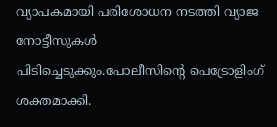വ്യാപകമായി പരിശോധന നടത്തി വ്യാജ നോട്ടീസുകൾ പിടിച്ചെടുക്കും.പോലീസിൻ്റെ പെട്രോളിംഗ് ശക്തമാക്കി.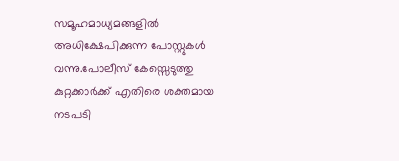സമൂഹമാധ്യമങ്ങളിൽ അധിക്ഷേപിക്കുന്ന പോസ്റ്റുകൾ വന്നു.പോലീസ് കേസ്സെടുത്തു കുറ്റക്കാർക്ക് എതിരെ ശക്തമായ നടപടി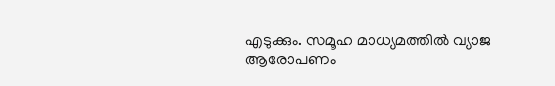എടുക്കും. സമൂഹ മാധ്യമത്തിൽ വ്യാജ ആരോപണം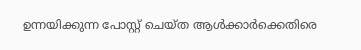ഉന്നയിക്കുന്ന പോസ്റ്റ് ചെയ്ത ആൾക്കാർക്കെതിരെ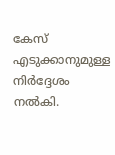കേസ് എടുക്കാനുമുള്ള നിർദ്ദേശം നൽകി.